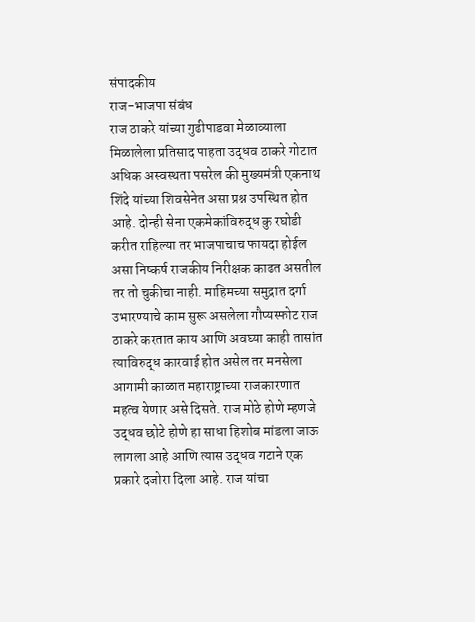संपादकीय
राज-भाजपा संबंध
राज ठाकरे यांच्या गुढीपाडवा मेळाव्याला मिळालेला प्रतिसाद पाहता उद्धव ठाकरे गोटात अधिक अस्वस्थता पसरेल की मुख्यमंत्री एकनाथ शिंदे यांच्या शिवसेनेत असा प्रश्न उपस्थित होत आहे. दोन्ही सेना एकमेकांविरुद्ध कु रघोडी करीत राहिल्या तर भाजपाचाच फायदा होईल असा निष्कर्ष राजकीय निरीक्षक काढत असतील तर तो चुकीचा नाही. माहिमच्या समुद्रात दर्गा उभारण्याचे काम सुरू असलेला गौप्यस्फोट राज ठाकरे करतात काय आणि अवघ्या काही तासांत त्याविरुद्ध कारवाई होत असेल तर मनसेला आगामी काळात महाराष्ट्राच्या राजकारणात महत्व येणार असे दिसते. राज मोठे होणे म्हणजे उद्धव छोटे होणे हा साधा हिशोब मांडला जाऊ लागला आहे आणि त्यास उद्धव गटाने एक प्रकारे दजोरा दिला आहे. राज यांचा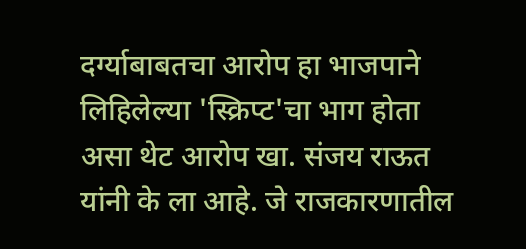दर्ग्याबाबतचा आरोप हा भाजपाने लिहिलेल्या 'स्क्रिप्ट'चा भाग होता असा थेट आरोप खा. संजय राऊत यांनी के ला आहे. जे राजकारणातील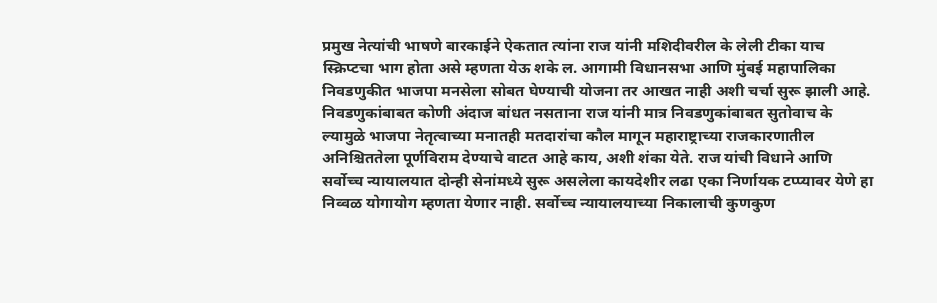प्रमुख नेत्यांची भाषणे बारकाईने ऐकतात त्यांना राज यांनी मशिदीवरील के लेली टीका याच स्क्रिप्टचा भाग होता असे म्हणता येऊ शके ल. आगामी विधानसभा आणि मुंबई महापालिका निवडणुकीत भाजपा मनसेला सोबत घेण्याची योजना तर आखत नाही अशी चर्चा सुरू झाली आहे. निवडणुकांबाबत कोणी अंदाज बांधत नसताना राज यांनी मात्र निवडणुकांबाबत सुतोवाच के ल्यामुळे भाजपा नेतृत्वाच्या मनातही मतदारांचा कौल मागून महाराष्ट्राच्या राजकारणातील अनिश्चिततेला पूर्णविराम देण्याचे वाटत आहे काय, अशी शंका येते. राज यांची विधाने आणि सर्वोच्च न्यायालयात दोन्ही सेनांमध्ये सुरू असलेला कायदेशीर लढा एका निर्णायक टप्प्यावर येणे हा निव्वळ योगायोग म्हणता येणार नाही. सर्वोच्च न्यायालयाच्या निकालाची कुणकुण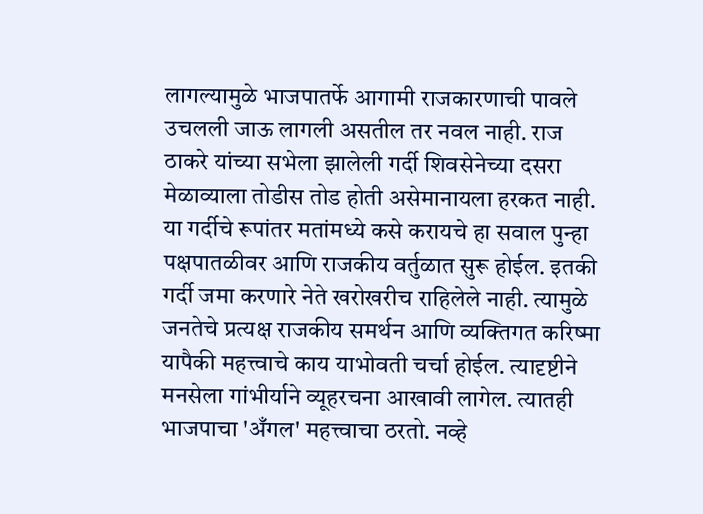लागल्यामुळे भाजपातर्फे आगामी राजकारणाची पावले उचलली जाऊ लागली असतील तर नवल नाही. राज ठाकरे यांच्या सभेला झालेली गर्दी शिवसेनेच्या दसरा मेळाव्याला तोडीस तोड होती असेमानायला हरकत नाही. या गर्दीचे रूपांतर मतांमध्ये कसे करायचे हा सवाल पुन्हा पक्षपातळीवर आणि राजकीय वर्तुळात सुरू होईल. इतकी गर्दी जमा करणारे नेते खरोखरीच राहिलेले नाही. त्यामुळे जनतेचे प्रत्यक्ष राजकीय समर्थन आणि व्यक्तिगत करिष्मा यापैकी महत्त्वाचे काय याभोवती चर्चा होईल. त्यादृष्टीने मनसेला गांभीर्याने व्यूहरचना आखावी लागेल. त्यातही भाजपाचा 'अँगल' महत्त्वाचा ठरतो. नव्हे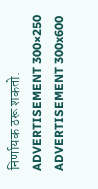निर्णायक ठरू शकतो.
ADVERTISEMENT 300×250
ADVERTISEMENT 300x600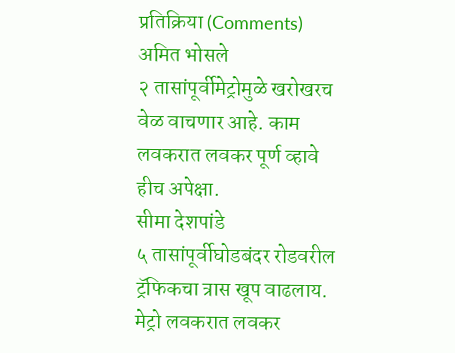प्रतिक्रिया (Comments)
अमित भोसले
२ तासांपूर्वीमेट्रोमुळे खरोखरच वेळ वाचणार आहे. काम लवकरात लवकर पूर्ण व्हावे हीच अपेक्षा.
सीमा देशपांडे
५ तासांपूर्वीघोडबंदर रोडवरील ट्रॅफिकचा त्रास खूप वाढलाय. मेट्रो लवकरात लवकर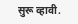सुरू व्हावी.